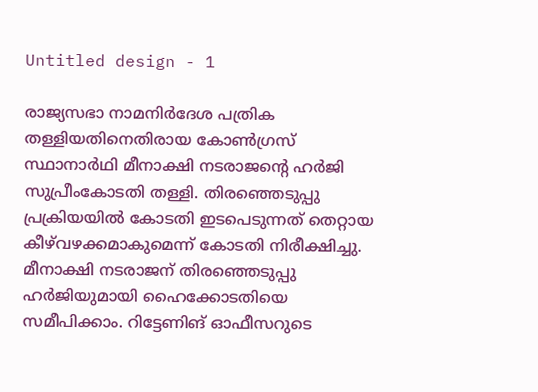Untitled design - 1

രാജ്യസഭാ നാമനിര്‍ദേശ പത്രിക തള്ളിയതിനെതിരായ കോണ്‍ഗ്രസ് സ്ഥാനാര്‍ഥി മീനാക്ഷി നടരാജന്‍റെ ഹര്‍ജി സുപ്രീംകോടതി തള്ളി. തിരഞ്ഞെടുപ്പു പ്രക്രിയയില്‍ കോടതി ഇടപെടുന്നത് തെറ്റായ കീഴ്‌വഴക്കമാകുമെന്ന് കോടതി നിരീക്ഷിച്ചു. മീനാക്ഷി നടരാജന് തിരഞ്ഞെടുപ്പു ഹര്‍ജിയുമായി ഹൈക്കോടതിയെ സമീപിക്കാം. റിട്ടേണിങ് ഓഫീസറുടെ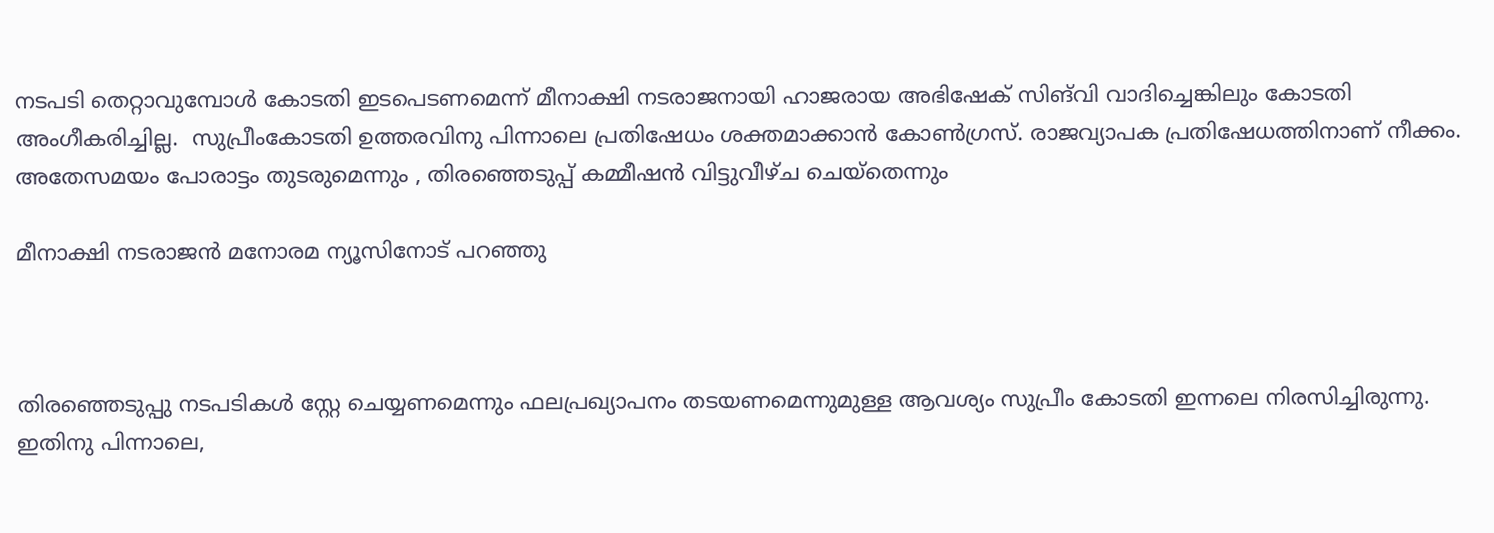നടപടി തെറ്റാവുമ്പോള്‍ കോടതി ഇടപെടണമെന്ന് മീനാക്ഷി നടരാജനായി ഹാജരായ അഭിഷേക് സിങ്‌വി വാദിച്ചെങ്കിലും കോടതി അംഗീകരിച്ചില്ല.  സുപ്രീംകോടതി ഉത്തരവിനു പിന്നാലെ പ്രതിഷേധം ശക്തമാക്കാൻ കോൺഗ്രസ്. രാജവ്യാപക പ്രതിഷേധത്തിനാണ് നീക്കം. അതേസമയം പോരാട്ടം തുട‌രുമെന്നും , തിരഞ്ഞെടുപ്പ് കമ്മീഷന്‍ വിട്ടുവീഴ്ച ചെയ്തെന്നും

മീനാക്ഷി നടരാജന്‍ മനോരമ ന്യൂസിനോട് പറഞ്ഞു



തിരഞ്ഞെടുപ്പു നടപടികൾ സ്റ്റേ ചെയ്യണമെന്നും ഫലപ്രഖ്യാപനം തടയണമെന്നുമുള്ള ആവശ്യം സുപ്രീം കോടതി ഇന്നലെ നിരസിച്ചിരുന്നു. ഇതിനു പിന്നാലെ,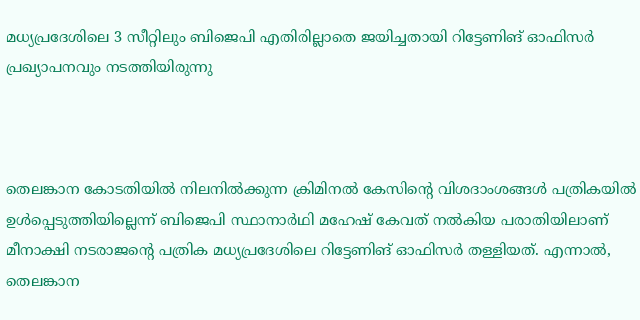മധ്യപ്രദേശിലെ 3 സീറ്റിലും ബിജെപി എതിരില്ലാതെ ജയിച്ചതായി റിട്ടേണിങ് ഓഫിസർ പ്രഖ്യാപനവും നടത്തിയിരുന്നു



തെലങ്കാന കോടതിയിൽ നിലനിൽക്കുന്ന ക്രിമിനൽ കേസിന്റെ വിശദാംശങ്ങൾ പത്രികയിൽ ഉൾപ്പെടുത്തിയില്ലെന്ന് ബിജെപി സ്ഥാനാർഥി മഹേഷ് കേവത് നൽകിയ പരാതിയിലാണ് മീനാക്ഷി നടരാജന്റെ പത്രിക മധ്യപ്രദേശിലെ റിട്ടേണിങ് ഓഫിസർ തള്ളിയത്. എന്നാൽ, തെലങ്കാന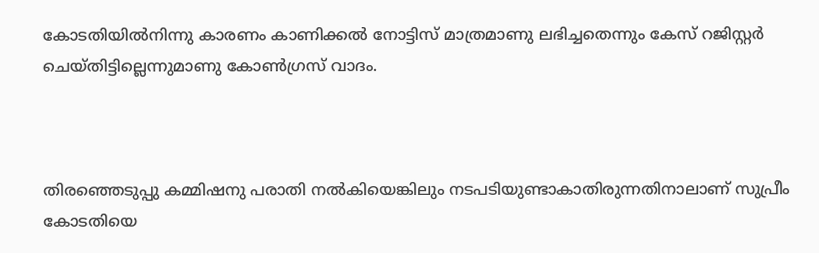കോടതിയിൽനിന്നു കാരണം കാണിക്കൽ നോട്ടിസ് മാത്രമാണു ലഭിച്ചതെന്നും കേസ് റജിസ്റ്റർ ചെയ്തിട്ടില്ലെന്നുമാണു കോൺഗ്രസ് വാദം.



തിരഞ്ഞെടുപ്പു കമ്മിഷനു പരാതി നൽകിയെങ്കിലും നടപടിയുണ്ടാകാതിരുന്നതിനാലാണ് സുപ്രീം കോടതിയെ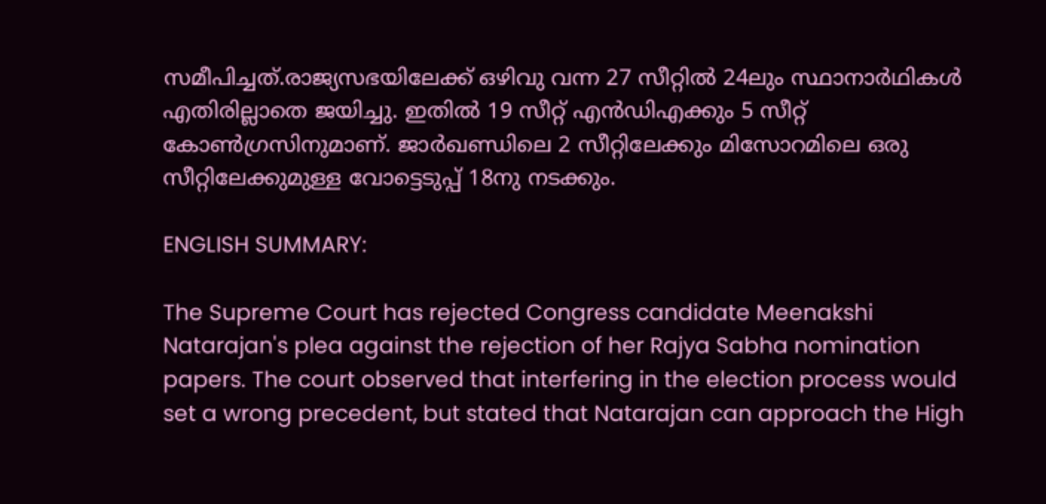സമീപിച്ചത്.രാജ്യസഭയിലേക്ക് ഒഴിവു വന്ന 27 സീറ്റിൽ 24ലും സ്ഥാനാർഥികൾ എതിരില്ലാതെ ജയിച്ചു. ഇതിൽ 19 സീറ്റ് എൻഡിഎക്കും 5 സീറ്റ് കോൺഗ്രസിനുമാണ്. ജാർഖണ്ഡിലെ 2 സീറ്റിലേക്കും മിസോറമിലെ ഒരു സീറ്റിലേക്കുമുള്ള വോട്ടെടുപ്പ് 18നു നടക്കും.

ENGLISH SUMMARY:

The Supreme Court has rejected Congress candidate Meenakshi Natarajan's plea against the rejection of her Rajya Sabha nomination papers. The court observed that interfering in the election process would set a wrong precedent, but stated that Natarajan can approach the High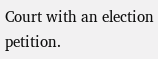Court with an election petition.